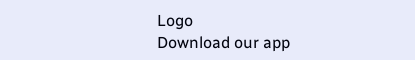Logo
Download our app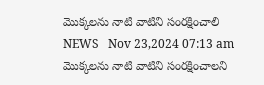మొక్కలను నాటి వాటిని సంరక్షించాలి
NEWS   Nov 23,2024 07:13 am
మొక్కలను నాటి వాటిని సంరక్షించాలని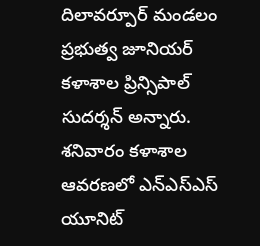దిలావర్పూర్ మండలం ప్రభుత్వ జూనియర్ కళాశాల ప్రిన్సిపాల్ సుదర్శన్ అన్నారు. శనివారం కళాశాల ఆవరణలో ఎన్ఎస్ఎస్ యూనిట్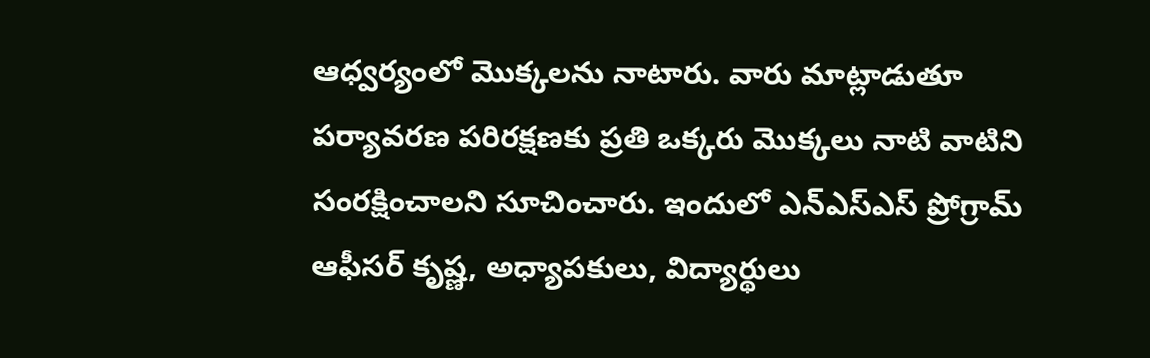ఆధ్వర్యంలో మొక్కలను నాటారు. వారు మాట్లాడుతూ పర్యావరణ పరిరక్షణకు ప్రతి ఒక్కరు మొక్కలు నాటి వాటిని సంరక్షించాలని సూచించారు. ఇందులో ఎన్ఎస్ఎస్ ప్రోగ్రామ్ ఆఫీసర్ కృష్ణ, అధ్యాపకులు, విద్యార్థులు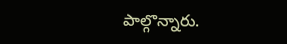పాల్గొన్నారు.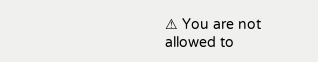⚠ You are not allowed to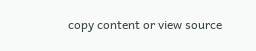copy content or view source